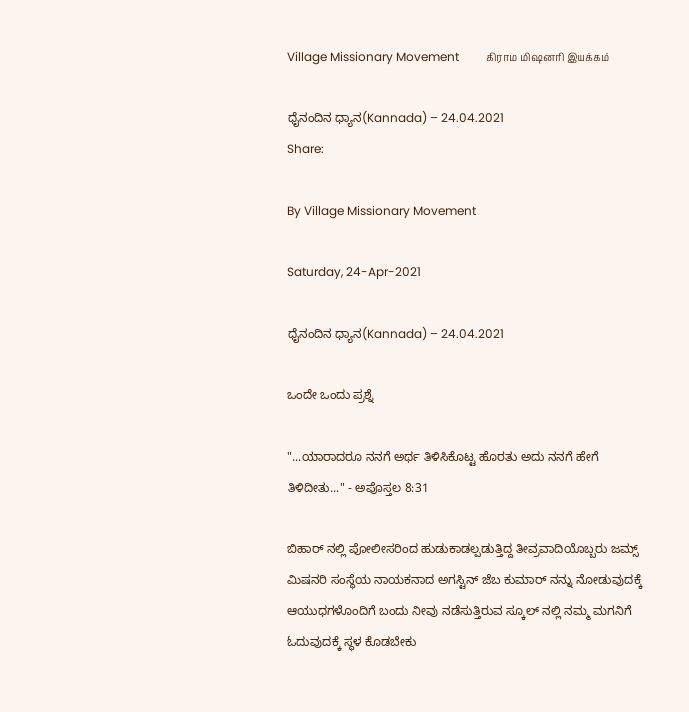Village Missionary Movement         கிராம மிஷனரி இயக்கம்

ಧೈನಂದಿನ ಧ್ಯಾನ(Kannada) – 24.04.2021
Share:

By Village Missionary Movement

Saturday, 24-Apr-2021

ಧೈನಂದಿನ ಧ್ಯಾನ(Kannada) – 24.04.2021

ಒಂದೇ ಒಂದು ಪ್ರಶ್ನೆ

"...ಯಾರಾದರೂ ನನಗೆ ಅರ್ಥ ತಿಳಿಸಿಕೊಟ್ಟ ಹೊರತು ಅದು ನನಗೆ ಹೇಗೆ ತಿಳಿದೀತು..." - ಅಪೊಸ್ತಲ 8:31

ಬಿಹಾರ್ ನಲ್ಲಿ ಪೋಲೀಸರಿಂದ ಹುಡುಕಾಡಲ್ಪಡುತ್ತಿದ್ದ ತೀವ್ರವಾದಿಯೊಬ್ಬರು ಜಮ್ಸ್ ಮಿಷನರಿ ಸಂಸ್ಥೆಯ ನಾಯಕನಾದ ಅಗಸ್ಟಿನ್ ಜೆಬ ಕುಮಾರ್ ನನ್ನು ನೋಡುವುದಕ್ಕೆ ಆಯುಧಗಳೊಂದಿಗೆ ಬಂದು ನೀವು ನಡೆಸುತ್ತಿರುವ ಸ್ಕೂಲ್ ನಲ್ಲಿ ನಮ್ಮ ಮಗನಿಗೆ ಓದುವುದಕ್ಕೆ ಸ್ಥಳ ಕೊಡಬೇಕು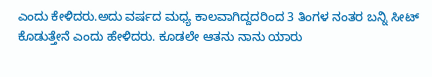ಎಂದು ಕೇಳಿದರು.ಅದು ವರ್ಷದ ಮಧ್ಯ ಕಾಲವಾಗಿದ್ದದರಿಂದ 3 ತಿಂಗಳ ನಂತರ ಬನ್ನಿ ಸೀಟ್ ಕೊಡುತ್ತೇನೆ ಎಂದು ಹೇಳಿದರು. ಕೂಡಲೇ ಆತನು ನಾನು ಯಾರು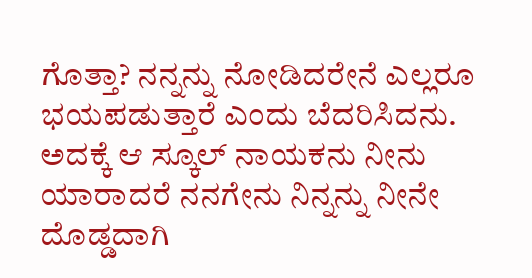ಗೊತ್ತಾ? ನನ್ನನ್ನು ನೋಡಿದರೇನೆ ಎಲ್ಲರೂ ಭಯಪಡುತ್ತಾರೆ ಎಂದು ಬೆದರಿಸಿದನು. ಅದಕ್ಕೆ ಆ ಸ್ಕೂಲ್ ನಾಯಕನು ನೀನು ಯಾರಾದರೆ ನನಗೇನು ನಿನ್ನನ್ನು ನೀನೇ ದೊಡ್ಡದಾಗಿ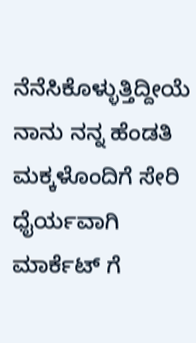ನೆನೆಸಿಕೊಳ್ಳುತ್ತಿದ್ದೀಯೆ ನಾನು ನನ್ನ ಹೆಂಡತಿ ಮಕ್ಕಳೊಂದಿಗೆ ಸೇರಿ ಧೈರ್ಯವಾಗಿ ಮಾರ್ಕೆಟ್ ಗೆ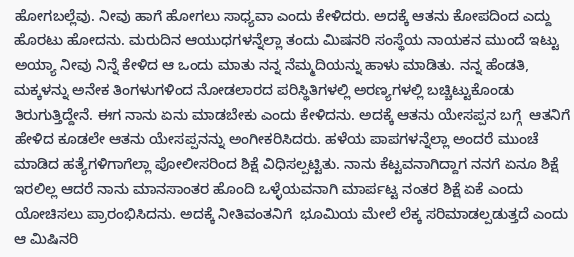ಹೋಗಬಲ್ಲೆವು. ನೀವು ಹಾಗೆ ಹೋಗಲು ಸಾಧ್ಯವಾ ಎಂದು ಕೇಳಿದರು. ಅದಕ್ಕೆ ಆತನು ಕೋಪದಿಂದ ಎದ್ದು ಹೊರಟು ಹೋದನು. ಮರುದಿನ ಆಯುಧಗಳನ್ನೆಲ್ಲಾ ತಂದು ಮಿಷನರಿ ಸಂಸ್ಥೆಯ ನಾಯಕನ ಮುಂದೆ ಇಟ್ಟು ಅಯ್ಯಾ ನೀವು ನಿನ್ನೆ ಕೇಳಿದ ಆ ಒಂದು ಮಾತು ನನ್ನ ನೆಮ್ಮದಿಯನ್ನು ಹಾಳು ಮಾಡಿತು. ನನ್ನ ಹೆಂಡತಿ, ಮಕ್ಕಳನ್ನು ಅನೇಕ ತಿಂಗಳುಗಳಿಂದ ನೋಡಲಾರದ ಪರಿಸ್ಥಿತಿಗಳಲ್ಲಿ ಅರಣ್ಯಗಳಲ್ಲಿ ಬಚ್ಚಿಟ್ಟುಕೊಂಡು ತಿರುಗುತ್ತಿದ್ದೇನೆ. ಈಗ ನಾನು ಏನು ಮಾಡಬೇಕು ಎಂದು ಕೇಳಿದನು. ಅದಕ್ಕೆ ಆತನು ಯೇಸಪ್ಪನ ಬಗ್ಗೆ  ಆತನಿಗೆ ಹೇಳಿದ ಕೂಡಲೇ ಆತನು ಯೇಸಪ್ಪನನ್ನು ಅಂಗೀಕರಿಸಿದರು. ಹಳೆಯ ಪಾಪಗಳನ್ನೆಲ್ಲಾ ಅಂದರೆ ಮುಂಚೆ ಮಾಡಿದ ಹತ್ಯೆಗಳಿಗಾಗೆಲ್ಲಾ ಪೋಲೀಸರಿಂದ ಶಿಕ್ಷೆ ವಿಧಿಸಲ್ಪಟ್ಟಿತು. ನಾನು ಕೆಟ್ಟವನಾಗಿದ್ದಾಗ ನನಗೆ ಏನೂ ಶಿಕ್ಷೆ ಇರಲಿಲ್ಲ ಆದರೆ ನಾನು ಮಾನಸಾಂತರ ಹೊಂದಿ ಒಳ್ಳೆಯವನಾಗಿ ಮಾರ್ಪಟ್ಟ ನಂತರ ಶಿಕ್ಷೆ ಏಕೆ ಎಂದು ಯೋಚಿಸಲು ಪ್ರಾರಂಭಿಸಿದನು. ಅದಕ್ಕೆ ನೀತಿವಂತನಿಗೆ  ಭೂಮಿಯ ಮೇಲೆ ಲೆಕ್ಕ ಸರಿಮಾಡಲ್ಪಡುತ್ತದೆ ಎಂದು ಆ ಮಿಷಿನರಿ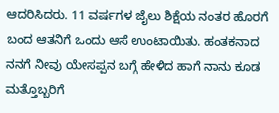ಆದರಿಸಿದರು. 11 ವರ್ಷಗಳ ಜೈಲು ಶಿಕ್ಷೆಯ ನಂತರ ಹೊರಗೆ ಬಂದ ಆತನಿಗೆ ಒಂದು ಆಸೆ ಉಂಟಾಯಿತು. ಹಂತಕನಾದ ನನಗೆ ನೀವು ಯೇಸಪ್ಪನ ಬಗ್ಗೆ ಹೇಳಿದ ಹಾಗೆ ನಾನು ಕೂಡ  ಮತ್ತೊಬ್ಬರಿಗೆ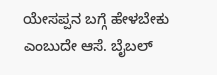ಯೇಸಪ್ಪನ ಬಗ್ಗೆ ಹೇಳಬೇಕು ಎಂಬುದೇ ಆಸೆ. ಬೈಬಲ್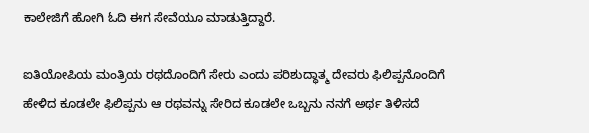ಕಾಲೇಜಿಗೆ ಹೋಗಿ ಓದಿ ಈಗ ಸೇವೆಯೂ ಮಾಡುತ್ತಿದ್ದಾರೆ.

ಐತಿಯೋಪಿಯ ಮಂತ್ರಿಯ ರಥದೊಂದಿಗೆ ಸೇರು ಎಂದು ಪರಿಶುದ್ಧಾತ್ಮ ದೇವರು ಫಿಲಿಪ್ಪನೊಂದಿಗೆ ಹೇಳಿದ ಕೂಡಲೇ ಫಿಲಿಪ್ಪನು ಆ ರಥವನ್ನು ಸೇರಿದ ಕೂಡಲೇ ಒಬ್ಬನು ನನಗೆ ಅರ್ಥ ತಿಳಿಸದೆ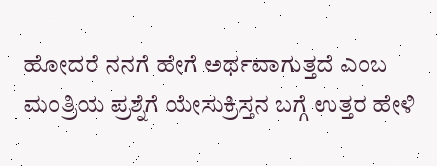ಹೋದರೆ ನನಗೆ ಹೇಗೆ ಅರ್ಥವಾಗುತ್ತದೆ ಎಂಬ ಮಂತ್ರಿಯ ಪ್ರಶ್ನೆಗೆ ಯೇಸುಕ್ರಿಸ್ತನ ಬಗ್ಗೆ ಉತ್ತರ ಹೇಳಿ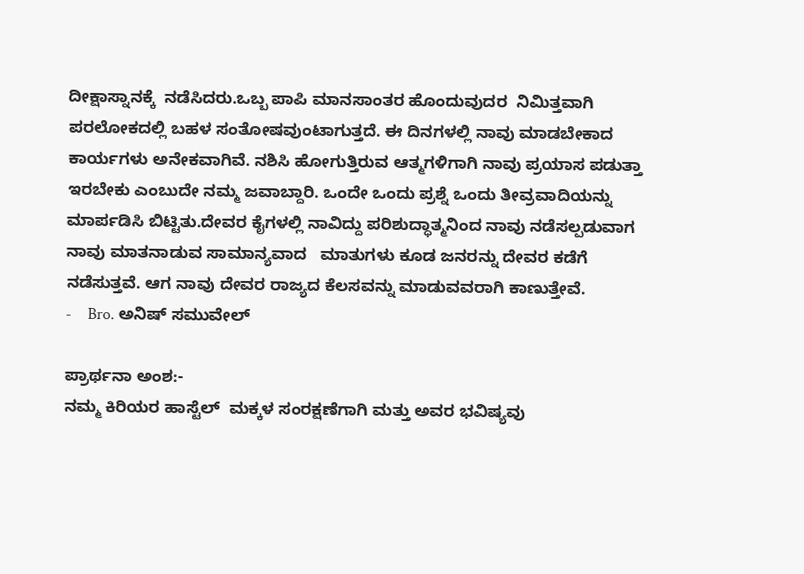ದೀಕ್ಷಾಸ್ನಾನಕ್ಕೆ  ನಡೆಸಿದರು.ಒಬ್ಬ ಪಾಪಿ ಮಾನಸಾಂತರ ಹೊಂದುವುದರ  ನಿಮಿತ್ತವಾಗಿ ಪರಲೋಕದಲ್ಲಿ ಬಹಳ ಸಂತೋಷವುಂಟಾಗುತ್ತದೆ. ಈ ದಿನಗಳಲ್ಲಿ ನಾವು ಮಾಡಬೇಕಾದ ಕಾರ್ಯಗಳು ಅನೇಕವಾಗಿವೆ. ನಶಿಸಿ ಹೋಗುತ್ತಿರುವ ಆತ್ಮಗಳಿಗಾಗಿ ನಾವು ಪ್ರಯಾಸ ಪಡುತ್ತಾ ಇರಬೇಕು ಎಂಬುದೇ ನಮ್ಮ ಜವಾಬ್ದಾರಿ. ಒಂದೇ ಒಂದು ಪ್ರಶ್ನೆ ಒಂದು ತೀವ್ರವಾದಿಯನ್ನು ಮಾರ್ಪಡಿಸಿ ಬಿಟ್ಟಿತು.ದೇವರ ಕೈಗಳಲ್ಲಿ ನಾವಿದ್ದು ಪರಿಶುದ್ಧಾತ್ಮನಿಂದ ನಾವು ನಡೆಸಲ್ಪಡುವಾಗ ನಾವು ಮಾತನಾಡುವ ಸಾಮಾನ್ಯವಾದ   ಮಾತುಗಳು ಕೂಡ ಜನರನ್ನು ದೇವರ ಕಡೆಗೆ ನಡೆಸುತ್ತವೆ. ಆಗ ನಾವು ದೇವರ ರಾಜ್ಯದ ಕೆಲಸವನ್ನು ಮಾಡುವವರಾಗಿ ಕಾಣುತ್ತೇವೆ.
-    Bro. ಅನಿಷ್ ಸಮುವೇಲ್

ಪ್ರಾರ್ಥನಾ ಅಂಶ:-
ನಮ್ಮ ಕಿರಿಯರ ‌ಹಾಸ್ಟೆಲ್  ಮಕ್ಕಳ ಸಂರಕ್ಷಣೆಗಾಗಿ ಮತ್ತು ಅವರ ಭವಿಷ್ಯವು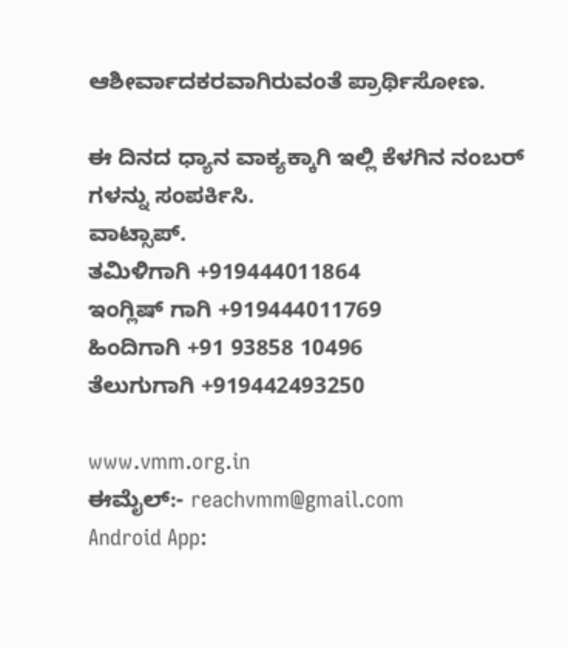ಆಶೀರ್ವಾದಕರವಾಗಿರುವಂತೆ ಪ್ರಾರ್ಥಿಸೋಣ.

ಈ ದಿನದ ಧ್ಯಾನ ವಾಕ್ಯಕ್ಕಾಗಿ ಇಲ್ಲಿ ಕೆಳಗಿನ ನಂಬರ್ ಗಳನ್ನು ಸಂಪರ್ಕಿಸಿ.
ವಾಟ್ಸಾಪ್.
ತಮಿಳಿಗಾಗಿ +919444011864
ಇಂಗ್ಲಿಷ್ ಗಾಗಿ +919444011769
ಹಿಂದಿಗಾಗಿ +91 93858 10496
ತೆಲುಗುಗಾಗಿ +919442493250

www.vmm.org.in
ಈಮೈಲ್:- reachvmm@gmail.com
Android App: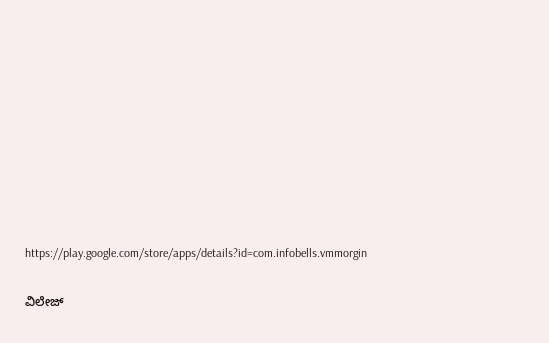https://play.google.com/store/apps/details?id=com.infobells.vmmorgin

ವಿಲೇಜ್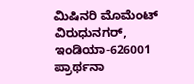ಮಿಷಿನರಿ ಮೊಮೆಂಟ್ ವಿರುಧುನಗರ್, ಇಂಡಿಯಾ-626001
ಪ್ರಾರ್ಥನಾ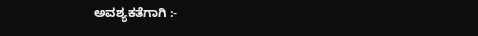ಅವಶ್ಯಕತೆಗಾಗಿ :-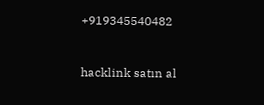+919345540482



hacklink satın al